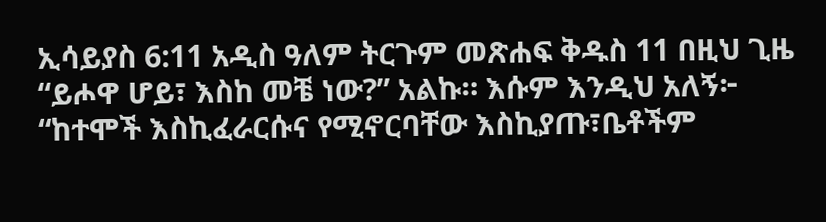ኢሳይያስ 6:11 አዲስ ዓለም ትርጉም መጽሐፍ ቅዱስ 11 በዚህ ጊዜ “ይሖዋ ሆይ፣ እስከ መቼ ነው?” አልኩ። እሱም እንዲህ አለኝ፦ “ከተሞች እስኪፈራርሱና የሚኖርባቸው እስኪያጡ፣ቤቶችም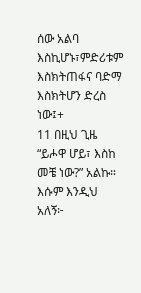ሰው አልባ እስኪሆኑ፣ምድሪቱም እስክትጠፋና ባድማ እስክትሆን ድረስ ነው፤+
11 በዚህ ጊዜ “ይሖዋ ሆይ፣ እስከ መቼ ነው?” አልኩ። እሱም እንዲህ አለኝ፦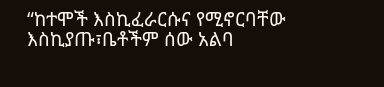“ከተሞች እስኪፈራርሱና የሚኖርባቸው እስኪያጡ፣ቤቶችም ሰው አልባ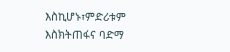እስኪሆኑ፣ምድሪቱም እስክትጠፋና ባድማ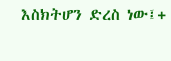እስክትሆን ድረስ ነው፤+